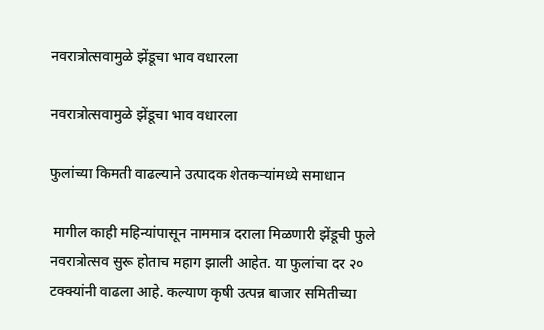नवरात्रोत्सवामुळे झेंडूचा भाव वधारला

नवरात्रोत्सवामुळे झेंडूचा भाव वधारला

फुलांच्या किमती वाढल्याने उत्पादक शेतकऱ्यांमध्ये समाधान

 मागील काही महिन्यांपासून नाममात्र दराला मिळणारी झेंडूची फुले नवरात्रोत्सव सुरू होताच महाग झाली आहेत. या फुलांचा दर २० टक्क्यांनी वाढला आहे. कल्याण कृषी उत्पन्न बाजार समितीच्या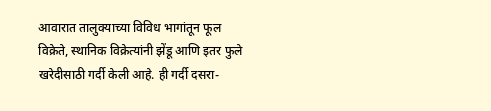आवारात तालुक्याच्या विविध भागांतून फूल विक्रेते, स्थानिक विक्रेत्यांनी झेंडू आणि इतर फुले खरेदीसाठी गर्दी केली आहे. ही गर्दी दसरा-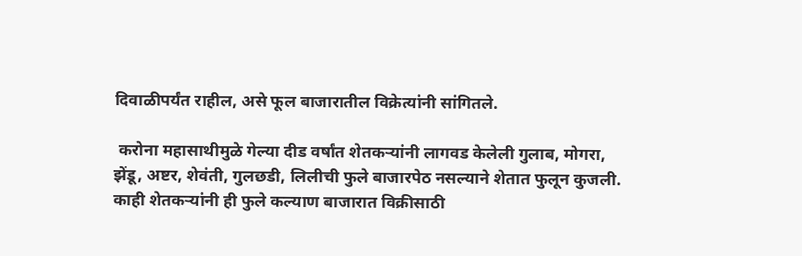दिवाळीपर्यंत राहील, असे फूल बाजारातील विक्रेत्यांनी सांगितले.

 करोना महासाथीमुळे गेल्या दीड वर्षांत शेतकऱ्यांनी लागवड केलेली गुलाब, मोगरा, झेंडू, अष्टर, शेवंती, गुलछडी, लिलीची फुले बाजारपेठ नसल्याने शेतात फुलून कुजली. काही शेतकऱ्यांनी ही फुले कल्याण बाजारात विक्रीसाठी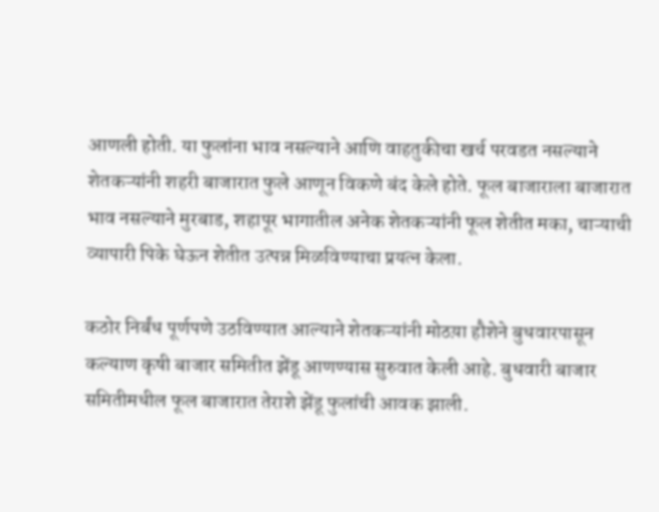आणली होती. या फुलांना भाव नसल्याने आणि वाहतुकीचा खर्च परवडत नसल्याने शेतकऱ्यांनी शहरी बाजारात फुले आणून विकणे बंद केले होते. फूल बाजाराला बाजारात भाव नसल्याने मुरबाड, शहापूर भागातील अनेक शेतकऱ्यांनी फूल शेतीत मका, चाऱ्याची व्यापारी पिके घेऊन शेतीत उत्पन्न मिळविण्याचा प्रयत्न केला.

कठोर निर्बंध पूर्णपणे उठविण्यात आल्याने शेतकऱ्यांनी मोठय़ा हौशेने बुधवारपासून कल्याण कृषी बाजार समितीत झेंडू आणण्यास सुरुवात केली आहे. बुधवारी बाजार समितीमधील फूल बाजारात तेराशे झेंडू फुलांची आवक झाली.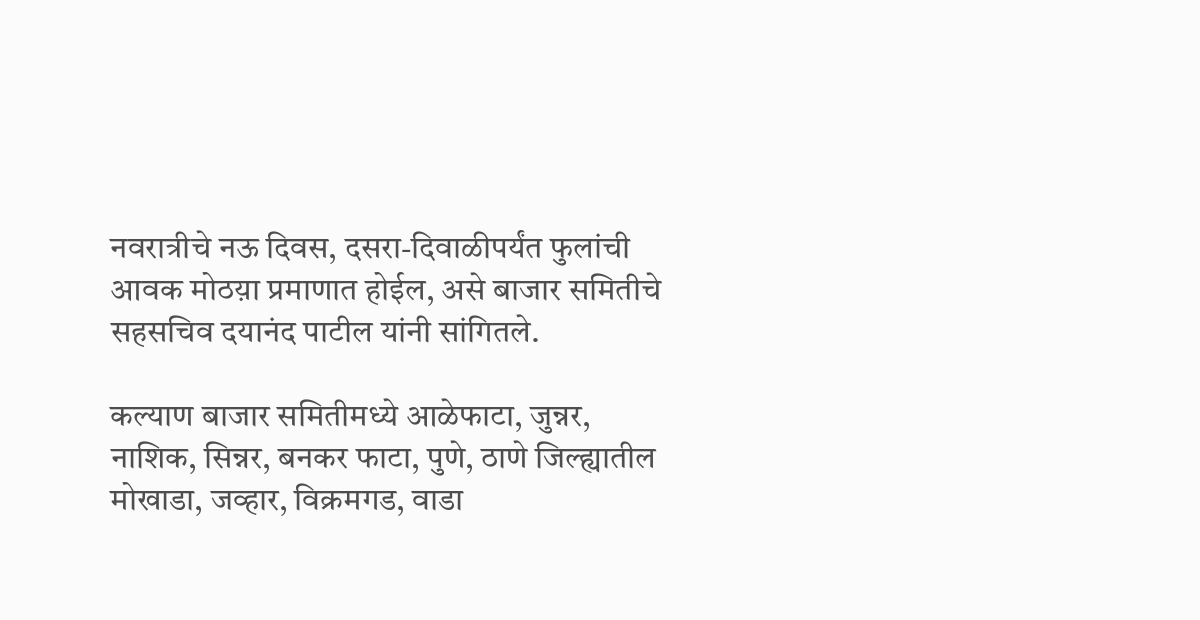नवरात्रीचे नऊ दिवस, दसरा-दिवाळीपर्यंत फुलांची आवक मोठय़ा प्रमाणात होईल, असे बाजार समितीचे सहसचिव दयानंद पाटील यांनी सांगितले.

कल्याण बाजार समितीमध्ये आळेफाटा, जुन्नर, नाशिक, सिन्नर, बनकर फाटा, पुणे, ठाणे जिल्ह्यातील मोखाडा, जव्हार, विक्रमगड, वाडा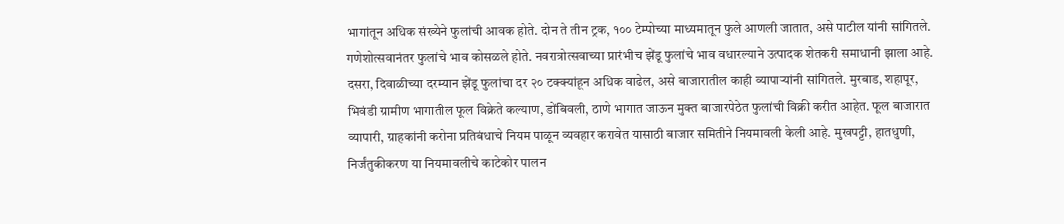भागांतून अधिक संख्येने फुलांची आवक होते. दोन ते तीन ट्रक, १०० टेम्पोच्या माध्यमातून फुले आणली जातात, असे पाटील यांनी सांगितले. गणेशोत्सवानंतर फुलांचे भाव कोसळले होते. नवरात्रोत्सवाच्या प्रारंभीच झेंडू फुलांचे भाव वधारल्याने उत्पादक शेतकरी समाधानी झाला आहे. दसरा, दिवाळीच्या दरम्यान झेंडू फुलांचा दर २० टक्क्यांहून अधिक वाढेल, असे बाजारातील काही व्यापाऱ्यांनी सांगितले. मुरबाड, शहापूर, भिवंडी ग्रामीण भागातील फूल विक्रेते कल्याण, डोंबिवली, ठाणे भागात जाऊन मुक्त बाजारपेठेत फुलांची विक्री करीत आहेत. फूल बाजारात व्यापारी, ग्राहकांनी करोना प्रतिबंधाचे नियम पाळून व्यवहार करावेत यासाठी बाजार समितीने नियमावली केली आहे. मुखपट्टी, हातधुणी, निर्जंतुकीकरण या नियमावलीचे काटेकोर पालन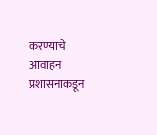करण्याचे आवाहन प्रशासनाकडून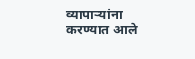व्यापाऱ्यांना करण्यात आले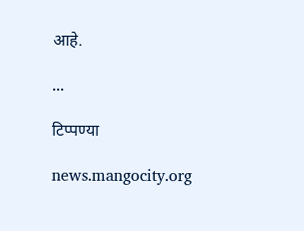आहे.

...

टिप्पण्या

news.mangocity.org